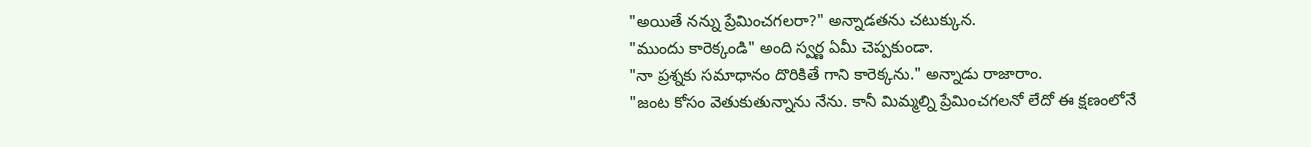"అయితే నన్ను ప్రేమించగలరా?" అన్నాడతను చటుక్కున.
"ముందు కారెక్కండి" అంది స్వర్ణ ఏమీ చెప్పకుండా.
"నా ప్రశ్నకు సమాధానం దొరికితే గాని కారెక్కను." అన్నాడు రాజారాం.
"జంట కోసం వెతుకుతున్నాను నేను. కానీ మిమ్మల్ని ప్రేమించగలనో లేదో ఈ క్షణంలోనే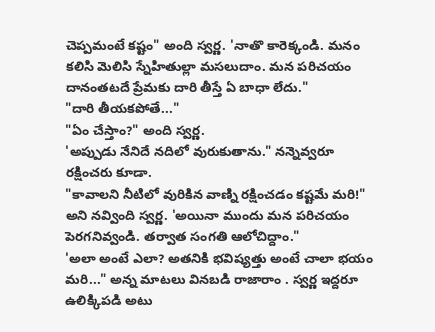చెప్పమంటే కష్టం" అంది స్వర్ణ. 'నాతొ కారెక్కండి. మనం కలిసి మెలిసి స్నేహితుల్లా మసలుదాం. మన పరిచయం దానంతటదే ప్రేమకు దారి తీస్తే ఏ బాధా లేదు."
"దారి తీయకపోతే..."
"ఏం చేస్తాం?" అంది స్వర్ణ.
'అప్పుడు నేనిదే నదిలో వురుకుతాను." నన్నెవ్వరూ రక్షించరు కూడా.
"కావాలని నీటిలో వురికిన వాణ్ని రక్షించడం కష్టమే మరి!" అని నవ్వింది స్వర్ణ. 'అయినా ముందు మన పరిచయం పెరగనివ్వండి. తర్వాత సంగతి ఆలోచిద్దాం."
'అలా అంటే ఎలా? అతనికి భవిష్యత్తు అంటే చాలా భయం మరి..." అన్న మాటలు వినబడి రాజారాం . స్వర్ణ ఇద్దరూ ఉలిక్కిపడి అటు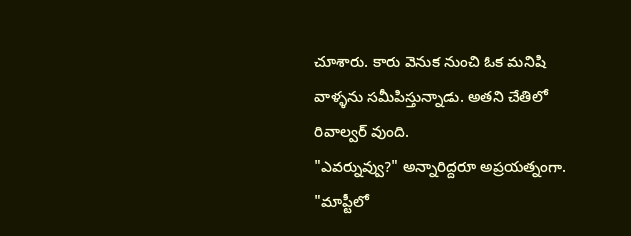చూశారు. కారు వెనుక నుంచి ఓక మనిషి వాళ్ళను సమీపిస్తున్నాడు. అతని చేతిలో రివాల్వర్ వుంది.
"ఎవర్నువ్వు?" అన్నారిద్దరూ అప్రయత్నంగా.
"మాప్టీలో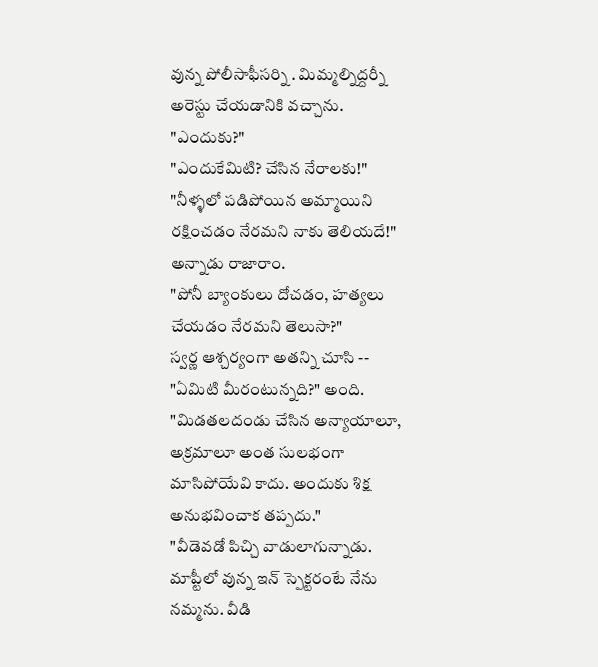వున్న పోలీసాఫీసర్ని . మిమ్మల్నిద్దర్నీ అరెస్టు చేయడానికి వచ్చాను.
"ఎందుకు?"
"ఎందుకేమిటి? చేసిన నేరాలకు!"
"నీళ్ళలో పడిపోయిన అమ్మాయిని రక్షించడం నేరమని నాకు తెలియదే!" అన్నాడు రాజారాం.
"పోనీ బ్యాంకులు దోచడం, హత్యలు చేయడం నేరమని తెలుసా?"
స్వర్ణ ఆశ్చర్యంగా అతన్ని చూసి -- "ఏమిటి మీరంటున్నది?" అంది.
"మిడతలదండు చేసిన అన్యాయాలూ, అక్రమాలూ అంత సులభంగా మాసిపోయేవి కాదు. అందుకు శిక్ష అనుభవించాక తప్పదు."
"వీడెవడో పిచ్చి వాడులాగున్నాడు. మాప్టీలో వున్న ఇన్ స్పెక్టరంటే నేను నమ్మను. వీడి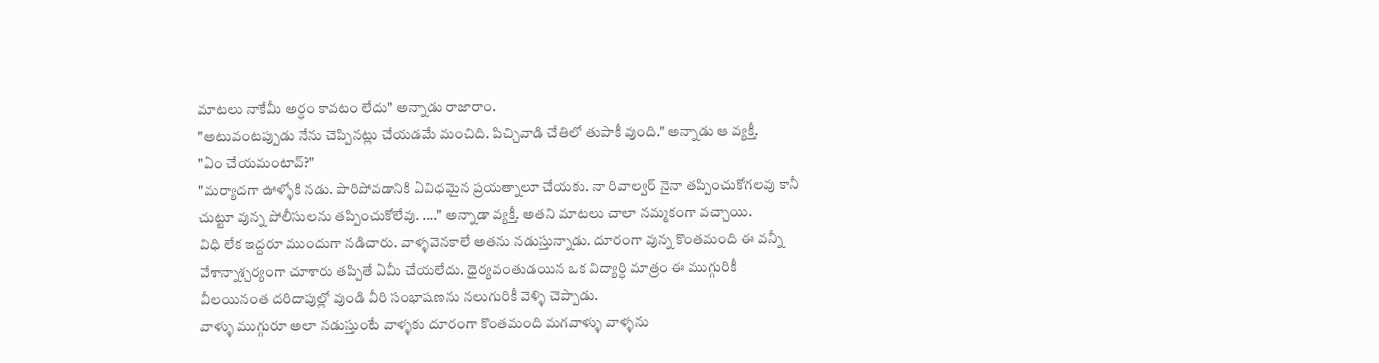మాటలు నాకేమీ అర్ధం కావటం లేదు" అన్నాడు రాజారాం.
"అటువంటప్పుడు నేను చెప్పినట్లు చేయడమే మంచిది. పిచ్చివాడి చేతిలో తుపాకీ వుంది." అన్నాడు ఆ వ్యక్తీ.
"ఏం చేయమంటావ్?"
"మర్యాదగా ఊళ్ళోకి నడు. పారిపోవడానికి ఏవిధమైన ప్రయత్నాలూ చేయకు. నా రివాల్వర్ నైనా తప్పించుకోగలవు కానీ చుట్టూ వున్న పోలీసులను తప్పించుకోలేవు. ...." అన్నాడా వ్యక్తీ. అతని మాటలు చాలా నమ్మకంగా వచ్చాయి.
విధి లేక ఇద్దరూ ముందుగా నడిచారు. వాళ్ళవెనకాలే అతను నడుస్తున్నాడు. దూరంగా వున్న కొంతమంది ఈ వన్నీ వేశాన్నాశ్చర్యంగా చూశారు తప్పితే ఏమీ చేయలేదు. ధైర్యవంతుడయిన ఒక విద్యార్ధి మాత్రం ఈ ముగ్గురికీ వీలయినంత దరిదాపుల్లో వుండి వీరి సంభాషణను నలుగురికీ వెళ్ళి చెప్పాడు.
వాళ్ళు ముగ్గురూ అలా నడుస్తుంటే వాళ్ళకు దూరంగా కొంతమంది మగవాళ్ళు వాళ్ళను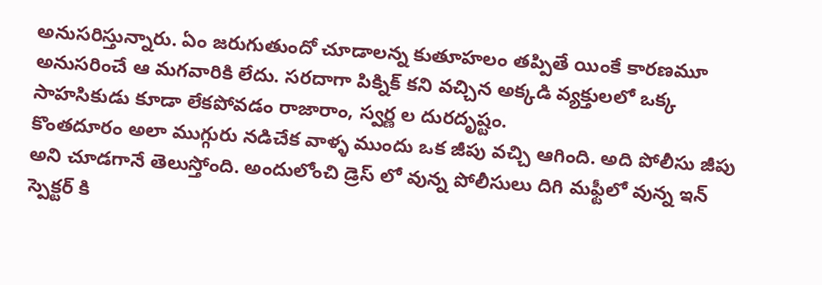అనుసరిస్తున్నారు. ఏం జరుగుతుందో చూడాలన్న కుతూహలం తప్పితే యింకే కారణమూ అనుసరించే ఆ మగవారికి లేదు. సరదాగా పిక్నిక్ కని వచ్చిన అక్కడి వ్యక్తులలో ఒక్క సాహసికుడు కూడా లేకపోవడం రాజారాం, స్వర్ణ ల దురదృష్టం.
కొంతదూరం అలా ముగ్గురు నడిచేక వాళ్ళ ముందు ఒక జీపు వచ్చి ఆగింది. అది పోలీసు జీపు అని చూడగానే తెలుస్తోంది. అందులోంచి డ్రెస్ లో వున్న పోలీసులు దిగి మఫ్టీలో వున్న ఇన్ స్పెక్టర్ కి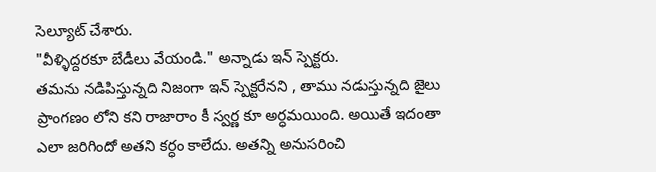సెల్యూట్ చేశారు.
"వీళ్ళిద్దరకూ బేడీలు వేయండి." అన్నాడు ఇన్ స్పెక్టరు.
తమను నడిపిస్తున్నది నిజంగా ఇన్ స్పెక్టరేనని , తాము నడుస్తున్నది జైలు ప్రాంగణం లోని కని రాజారాం కీ స్వర్ణ కూ అర్ధమయింది. అయితే ఇదంతా ఎలా జరిగిందో అతని కర్ధం కాలేదు. అతన్ని అనుసరించి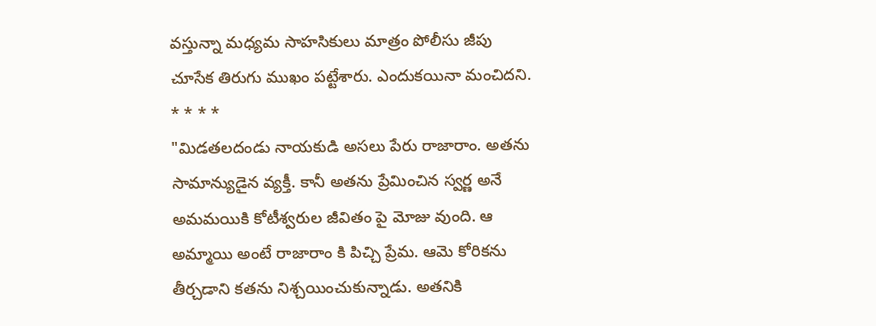వస్తున్నా మధ్యమ సాహసికులు మాత్రం పోలీసు జీపు చూసేక తిరుగు ముఖం పట్టేశారు. ఎందుకయినా మంచిదని.
* * * *
"మిడతలదండు నాయకుడి అసలు పేరు రాజారాం. అతను సామాన్యుడైన వ్యక్తీ. కానీ అతను ప్రేమించిన స్వర్ణ అనే అమమయికి కోటీశ్వరుల జీవితం పై మోజు వుంది. ఆ అమ్మాయి అంటే రాజారాం కి పిచ్చి ప్రేమ. ఆమె కోరికను తీర్చడాని కతను నిశ్చయించుకున్నాడు. అతనికి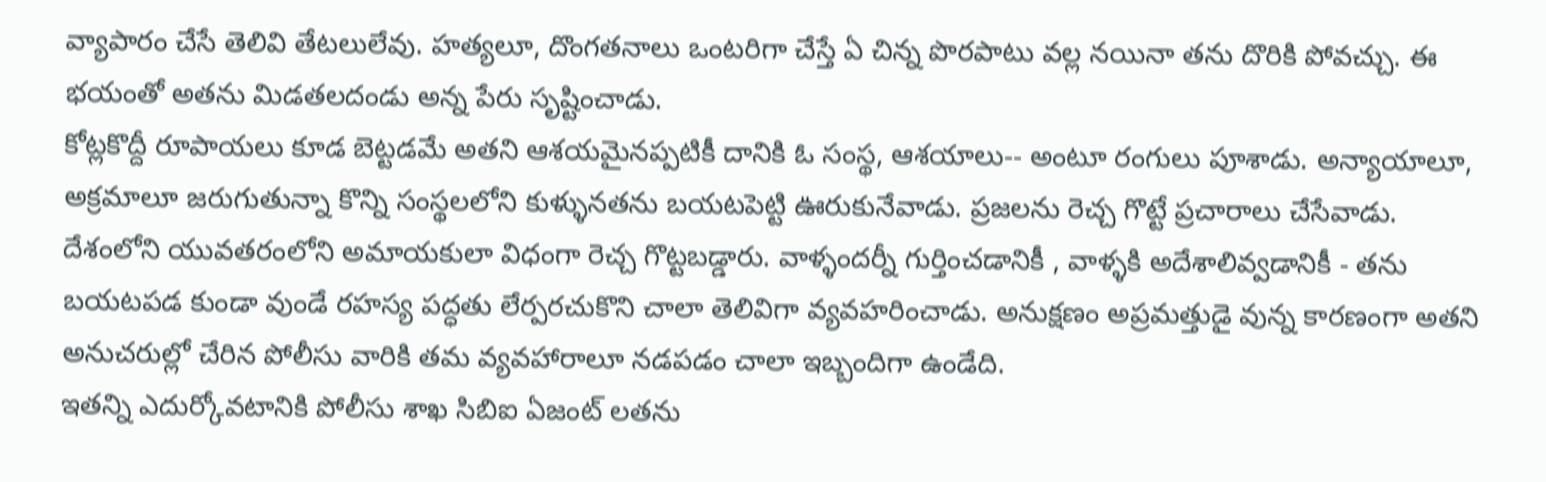వ్యాపారం చేసే తెలివి తేటలులేవు. హత్యలూ, దొంగతనాలు ఒంటరిగా చేస్తే ఏ చిన్న పొరపాటు వల్ల నయినా తను దొరికి పోవచ్చు. ఈ భయంతో అతను మిడతలదండు అన్న పేరు సృష్టించాడు.
కోట్లకొద్దీ రూపాయలు కూడ బెట్టడమే అతని ఆశయమైనప్పటికీ దానికి ఓ సంస్థ, ఆశయాలు-- అంటూ రంగులు పూశాడు. అన్యాయాలూ, అక్రమాలూ జరుగుతున్నా కొన్ని సంస్థలలోని కుళ్ళునతను బయటపెట్టి ఊరుకునేవాడు. ప్రజలను రెచ్చ గొట్టే ప్రచారాలు చేసేవాడు.
దేశంలోని యువతరంలోని అమాయకులా విధంగా రెచ్చ గొట్టబడ్డారు. వాళ్ళందర్నీ గుర్తించడానికీ , వాళ్ళకి అదేశాలివ్వడానికీ - తను బయటపడ కుండా వుండే రహస్య పద్ధతు లేర్పరచుకొని చాలా తెలివిగా వ్యవహరించాడు. అనుక్షణం అప్రమత్తుడై వున్న కారణంగా అతని అనుచరుల్లో చేరిన పోలీసు వారికి తమ వ్యవహారాలూ నడపడం చాలా ఇబ్బందిగా ఉండేది.
ఇతన్ని ఎదుర్కోవటానికి పోలీసు శాఖ సిబిఐ ఏజంట్ లతను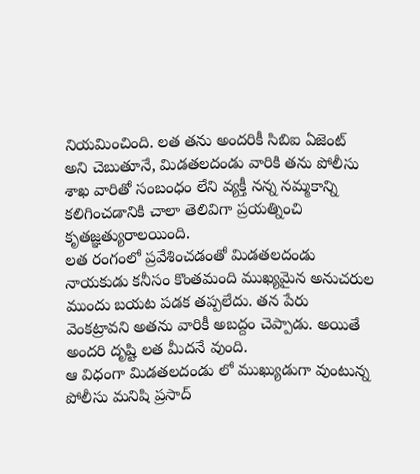నియమించింది. లత తను అందరికీ సిబిఐ ఏజెంట్ అని చెబుతూనే, మిడతలదండు వారికి తను పోలీసు శాఖ వారితో సంబంధం లేని వ్యక్తీ నన్న నమ్మకాన్ని కలిగించడానికి చాలా తెలివిగా ప్రయత్నించి కృతజ్ఞత్యురాలయింది.
లత రంగంలో ప్రవేశించడంతో మిడతలదండు నాయకుడు కనీసం కొంతమంది ముఖ్యమైన అనుచరుల ముందు బయట పడక తప్పలేదు. తన పేరు వెంకట్రావని అతను వారికీ అబద్దం చెప్పాడు. అయితే అందరి దృష్టి లత మీదనే వుంది.
ఆ విధంగా మిడతలదండు లో ముఖ్యుడుగా వుంటున్న పోలీసు మనిషి ప్రసాద్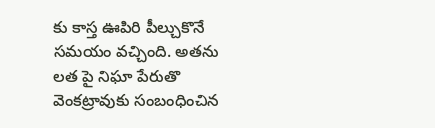కు కాస్త ఊపిరి పీల్చుకొనే సమయం వచ్చింది. అతను లత పై నిఘా పేరుతొ వెంకట్రావుకు సంబంధించిన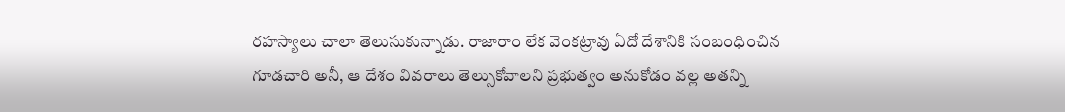రహస్యాలు చాలా తెలుసుకున్నాడు. రాజారాం లేక వెంకట్రావు ఏదో దేశానికి సంబంధించిన గూడచారి అనీ, ఆ దేశం వివరాలు తెల్సుకోవాలని ప్రభుత్వం అనుకోడం వల్ల అతన్ని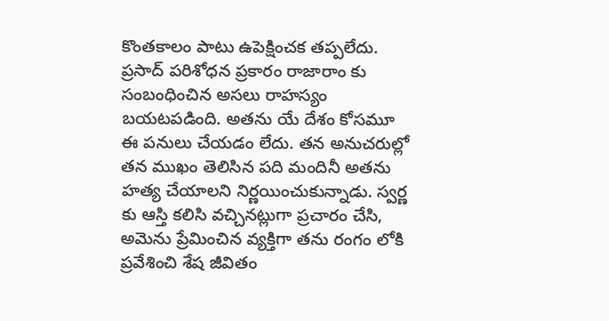కొంతకాలం పాటు ఉపెక్షించక తప్పలేదు.
ప్రసాద్ పరిశోధన ప్రకారం రాజారాం కు సంబంధించిన అసలు రాహస్యం బయటపడింది. అతను యే దేశం కోసమూ ఈ పనులు చేయడం లేదు. తన అనుచరుల్లో తన ముఖం తెలిసిన పది మందినీ అతను హత్య చేయాలని నిర్ణయించుకున్నాడు. స్వర్ణ కు ఆస్తి కలిసి వచ్చినట్లుగా ప్రచారం చేసి, అమెను ప్రేమించిన వ్యక్తిగా తను రంగం లోకి ప్రవేశించి శేష జీవితం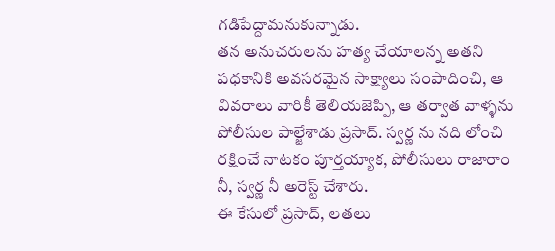గడిపేద్దామనుకున్నాడు.
తన అనుచరులను హత్య చేయాలన్న అతని పధకానికి అవసరమైన సాక్ష్యాలు సంపాదించి, ఆ వివరాలు వారికీ తెలియజెప్పి, ఆ తర్వాత వాళ్ళను పోలీసుల పాల్జేశాడు ప్రసాద్. స్వర్ణ ను నది లోంచి రక్షించే నాటకం పూర్తయ్యాక, పోలీసులు రాజారాం నీ, స్వర్ణ నీ అరెస్ట్ చేశారు.
ఈ కేసులో ప్రసాద్, లతలు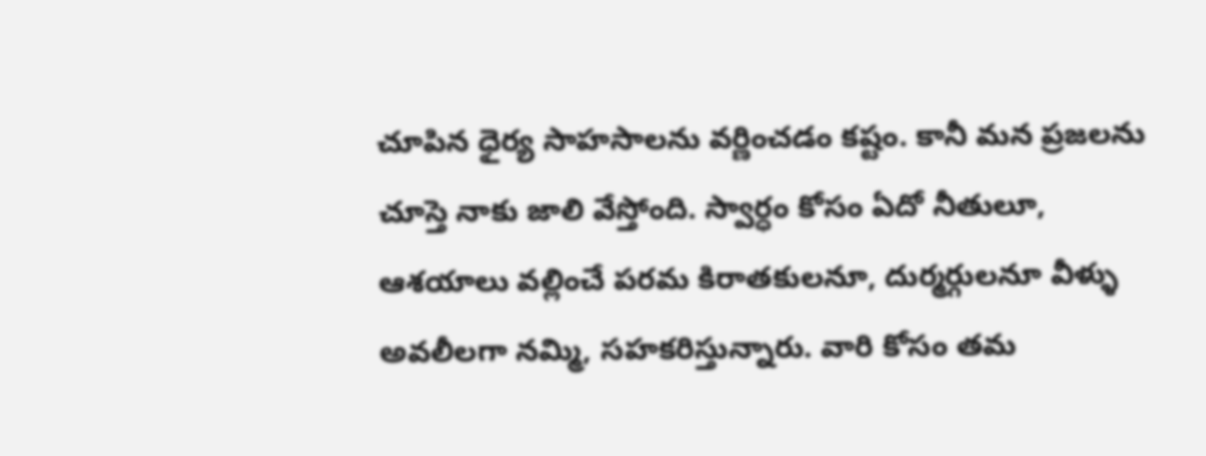చూపిన ధైర్య సాహసాలను వర్ణించడం కష్టం. కానీ మన ప్రజలను చూస్తె నాకు జాలి వేస్తోంది. స్వార్ధం కోసం ఏదో నీతులూ, ఆశయాలు వల్లించే పరమ కిరాతకులనూ, దుర్మర్గులనూ వీళ్ళు అవలీలగా నమ్మి, సహకరిస్తున్నారు. వారి కోసం తమ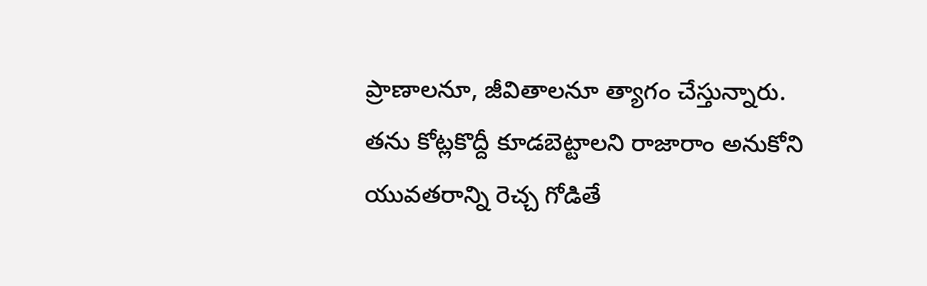ప్రాణాలనూ, జీవితాలనూ త్యాగం చేస్తున్నారు.
తను కోట్లకొద్దీ కూడబెట్టాలని రాజారాం అనుకోని యువతరాన్ని రెచ్చ గోడితే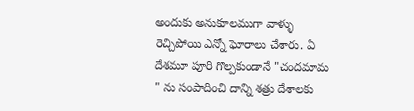అందుకు అనుకూలముగా వాళ్ళు రెచ్చిపోయి ఎన్నో ఘోరాలు చేశారు. ఏ దేశమూ పూరి గొల్పకుండానే "చందమామ " ను సంపాదించి దాన్ని శత్రు దేశాలకు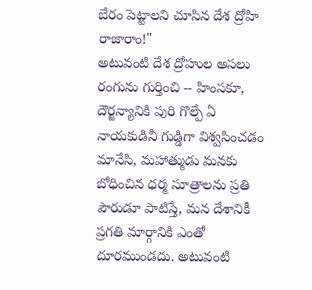బేరం పెట్టాలని చూసిన దేశ ద్రోహి రాజారాం!"
అటువంటి దేశ ద్రోహుల అసలు రంగును గుర్తించి -- హింసకూ, దౌర్జన్యానికి పురి గొల్పే ఏ నాయకుడినీ గుడ్డిగా విశ్వసించడం మానేసి, మహాత్ముడు మనకు బోధించిన ధర్మ సూత్రాలను ప్రతి పౌరుడూ పాటిస్తే, మన దేశానికీ ప్రగతి మార్గానికి ఎంతో దూరముండదు. అటువంటి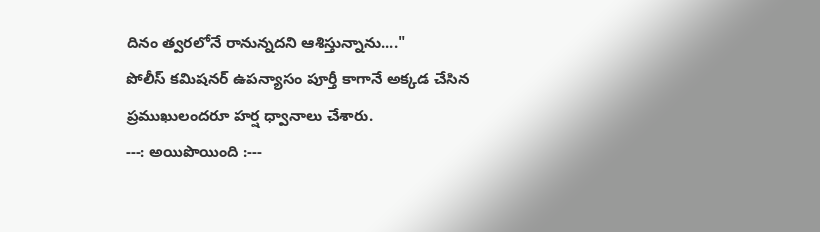దినం త్వరలోనే రానున్నదని ఆశిస్తున్నాను...."
పోలీస్ కమిషనర్ ఉపన్యాసం పూర్తీ కాగానే అక్కడ చేసిన ప్రముఖులందరూ హర్ష ధ్వానాలు చేశారు.
---: అయిపొయింది :---